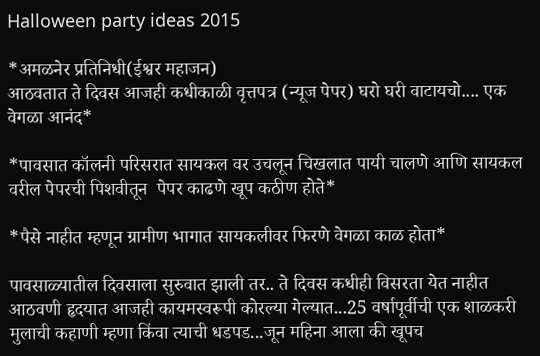Halloween party ideas 2015

*अमळनेर प्रतिनिधी(ईश्वर महाजन)
आठवतात ते दिवस आजही कधीकाळी वृत्तपत्र (न्यूज पेपर) घरो घरी वाटायचो.... एक वेगळा आनंद*

*पावसात कॉलनी परिसरात सायकल वर उचलून चिखलात पायी चालणे आणि सायकल वरील पेपरची पिशवीतून  पेपर काढणे खूप कठीण होते*

*पैसे नाहीत म्हणून ग्रामीण भागात सायकलीवर फिरणे वेगळा काळ होता*

पावसाळ्यातील दिवसाला सुरुवात झाली तर.. ते दिवस कधीही विसरता येत नाहीत आठवणी हृदयात आजही कायमस्वरूपी कोरल्या गेल्यात...25 वर्षापूर्वीची एक शाळकरी मुलाची कहाणी म्हणा किंवा त्याची धडपड...जून महिना आला की खूपच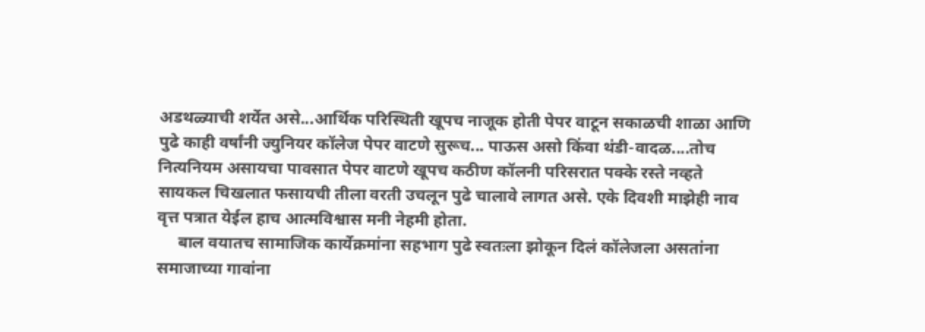अडथळ्याची शर्येत असे...आर्थिक परिस्थिती खूपच नाजूक होती पेपर वाटून सकाळची शाळा आणि पुढे काही वर्षांनी ज्युनियर कॉलेज पेपर वाटणे सुरूच... पाऊस असो किंवा थंडी-वादळ....तोच नित्यनियम असायचा पावसात पेपर वाटणे खूपच कठीण कॉलनी परिसरात पक्के रस्ते नव्हते सायकल चिखलात फसायची तीला वरती उचलून पुढे चालावे लागत असे. एके दिवशी माझेही नाव वृत्त पत्रात येईल हाच आत्मविश्वास मनी नेहमी होता.
     बाल वयातच सामाजिक कार्येक्रमांना सहभाग पुढे स्वतःला झोकून दिलं कॉलेजला असतांना समाजाच्या गावांना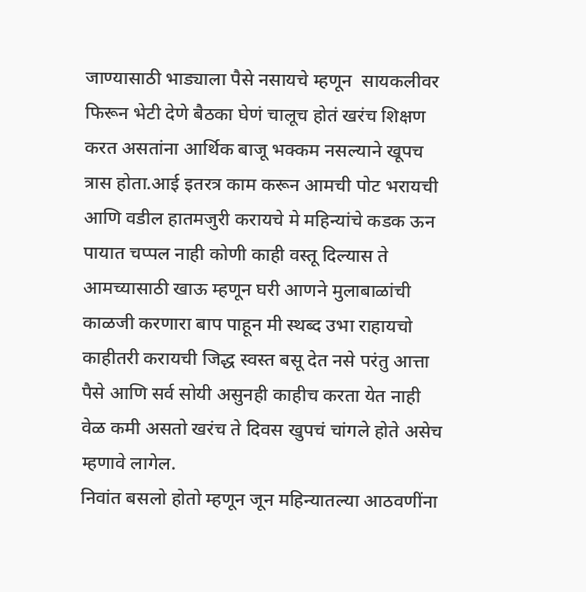जाण्यासाठी भाड्याला पैसे नसायचे म्हणून  सायकलीवर फिरून भेटी देणे बैठका घेणं चालूच होतं खरंच शिक्षण करत असतांना आर्थिक बाजू भक्कम नसल्याने खूपच त्रास होता.आई इतरत्र काम करून आमची पोट भरायची आणि वडील हातमजुरी करायचे मे महिन्यांचे कडक ऊन पायात चप्पल नाही कोणी काही वस्तू दिल्यास ते आमच्यासाठी खाऊ म्हणून घरी आणने मुलाबाळांची काळजी करणारा बाप पाहून मी स्थब्द उभा राहायचो  काहीतरी करायची जिद्ध स्वस्त बसू देत नसे परंतु आत्ता पैसे आणि सर्व सोयी असुनही काहीच करता येत नाही वेळ कमी असतो खरंच ते दिवस खुपचं चांगले होते असेच म्हणावे लागेल.
निवांत बसलो होतो म्हणून जून महिन्यातल्या आठवणींना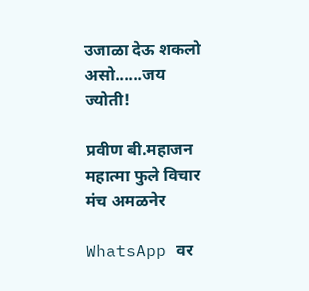उजाळा देऊ शकलो असो......जय ज्योती!

प्रवीण बी.महाजन
महात्मा फुले विचार मंच अमळनेर

WhatsApp वर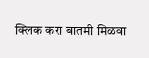क्लिक करा बातमी मिळवा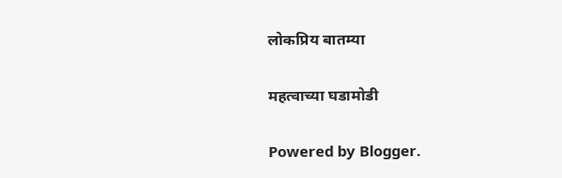लोकप्रिय बातम्या

महत्वाच्या घडामोडी

Powered by Blogger.